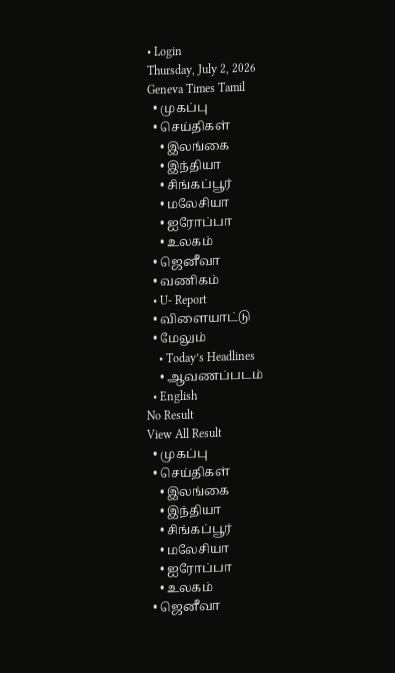• Login
Thursday, July 2, 2026
Geneva Times Tamil
  • முகப்பு
  • செய்திகள்
    • இலங்கை
    • இந்தியா
    • சிங்கப்பூர்
    • மலேசியா
    • ஐரோப்பா
    • உலகம்
  • ஜெனீவா
  • வணிகம்
  • U- Report
  • விளையாட்டு
  • மேலும்
    • Today’s Headlines
    • ஆவணப்படம்
  • English
No Result
View All Result
  • முகப்பு
  • செய்திகள்
    • இலங்கை
    • இந்தியா
    • சிங்கப்பூர்
    • மலேசியா
    • ஐரோப்பா
    • உலகம்
  • ஜெனீவா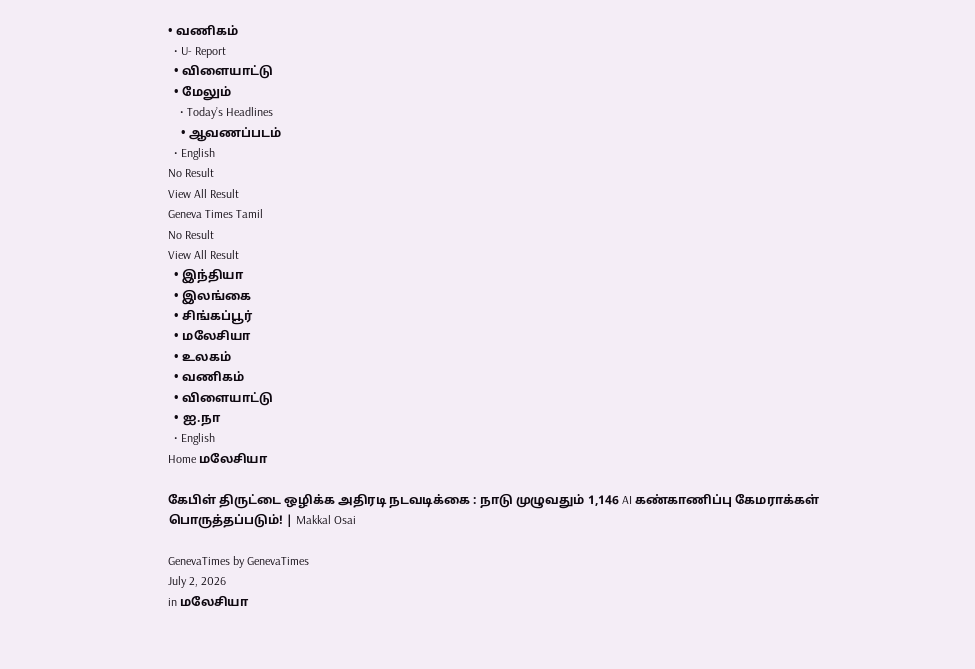• வணிகம்
  • U- Report
  • விளையாட்டு
  • மேலும்
    • Today’s Headlines
    • ஆவணப்படம்
  • English
No Result
View All Result
Geneva Times Tamil
No Result
View All Result
  • இந்தியா
  • இலங்கை
  • சிங்கப்பூர்
  • மலேசியா
  • உலகம்
  • வணிகம்
  • விளையாட்டு
  • ஐ.நா
  • English
Home மலேசியா

கேபிள் திருட்டை ஒழிக்க அதிரடி நடவடிக்கை : நாடு முழுவதும் 1,146 AI கண்காணிப்பு கேமராக்கள் பொருத்தப்படும்! | Makkal Osai

GenevaTimes by GenevaTimes
July 2, 2026
in மலேசியா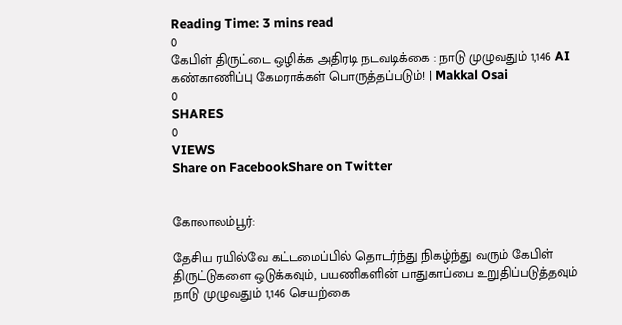Reading Time: 3 mins read
0
கேபிள் திருட்டை ஒழிக்க அதிரடி நடவடிக்கை : நாடு முழுவதும் 1,146 AI கண்காணிப்பு கேமராக்கள் பொருத்தப்படும்! | Makkal Osai
0
SHARES
0
VIEWS
Share on FacebookShare on Twitter


கோலாலம்பூர்:

தேசிய ரயில்வே கட்டமைப்பில் தொடர்ந்து நிகழ்ந்து வரும் கேபிள் திருட்டுகளை ஒடுக்கவும், பயணிகளின் பாதுகாப்பை உறுதிப்படுத்தவும் நாடு முழுவதும் 1,146 செயற்கை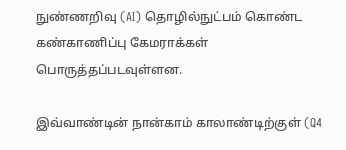நுண்ணறிவு (AI) தொழில்நுட்பம் கொண்ட கண்காணிப்பு கேமராக்கள் பொருத்தப்படவுள்ளன.

இவ்வாண்டின் நான்காம் காலாண்டிற்குள் (Q4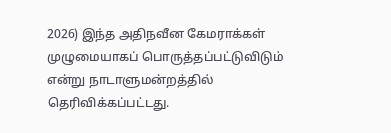2026) இந்த அதிநவீன கேமராக்கள் முழுமையாகப் பொருத்தப்பட்டுவிடும் என்று நாடாளுமன்றத்தில் தெரிவிக்கப்பட்டது.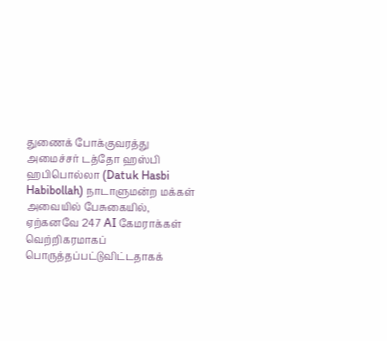துணைக் போக்குவரத்து அமைச்சர் டத்தோ ஹஸ்பி ஹபிபொல்லா (Datuk Hasbi Habibollah) நாடாளுமன்ற மக்கள் அவையில் பேசுகையில், ஏற்கனவே 247 AI கேமராக்கள் வெற்றிகரமாகப் பொருத்தப்பட்டுவிட்டதாகக்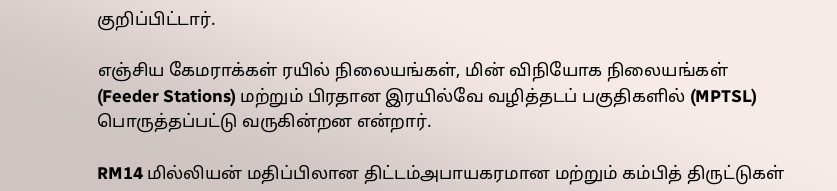குறிப்பிட்டார்.

எஞ்சிய கேமராக்கள் ரயில் நிலையங்கள், மின் விநியோக நிலையங்கள் (Feeder Stations) மற்றும் பிரதான இரயில்வே வழித்தடப் பகுதிகளில் (MPTSL) பொருத்தப்பட்டு வருகின்றன என்றார்.

RM14 மில்லியன் மதிப்பிலான திட்டம்அபாயகரமான மற்றும் கம்பித் திருட்டுகள்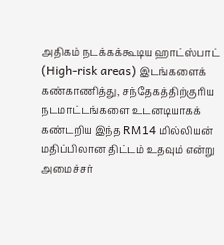அதிகம் நடக்கக்கூடிய ஹாட்ஸ்பாட் (High-risk areas) இடங்களைக் கண்காணித்து, சந்தேகத்திற்குரிய நடமாட்டங்களை உடனடியாகக் கண்டறிய இந்த RM14 மில்லியன் மதிப்பிலான திட்டம் உதவும் என்று அமைச்சர்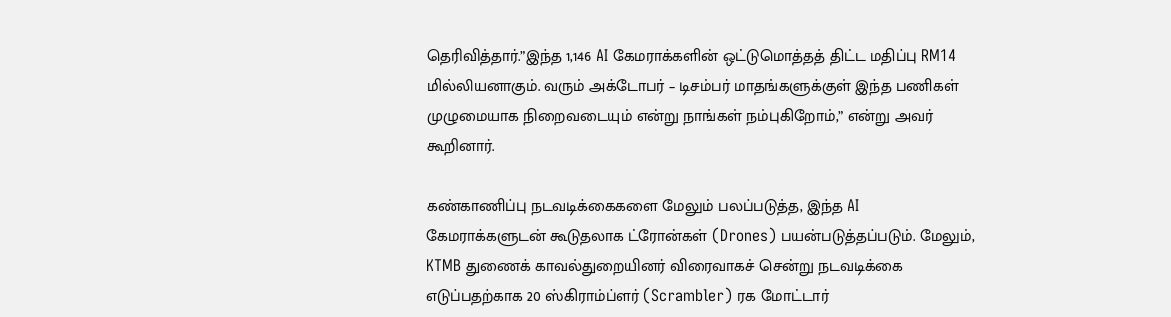தெரிவித்தார்.”இந்த 1,146 AI கேமராக்களின் ஒட்டுமொத்தத் திட்ட மதிப்பு RM14 மில்லியனாகும். வரும் அக்டோபர் – டிசம்பர் மாதங்களுக்குள் இந்த பணிகள் முழுமையாக நிறைவடையும் என்று நாங்கள் நம்புகிறோம்,” என்று அவர் கூறினார்.

கண்காணிப்பு நடவடிக்கைகளை மேலும் பலப்படுத்த, இந்த AI கேமராக்களுடன் கூடுதலாக ட்ரோன்கள் (Drones) பயன்படுத்தப்படும். மேலும், KTMB துணைக் காவல்துறையினர் விரைவாகச் சென்று நடவடிக்கை எடுப்பதற்காக 20 ஸ்கிராம்ப்ளர் (Scrambler) ரக மோட்டார்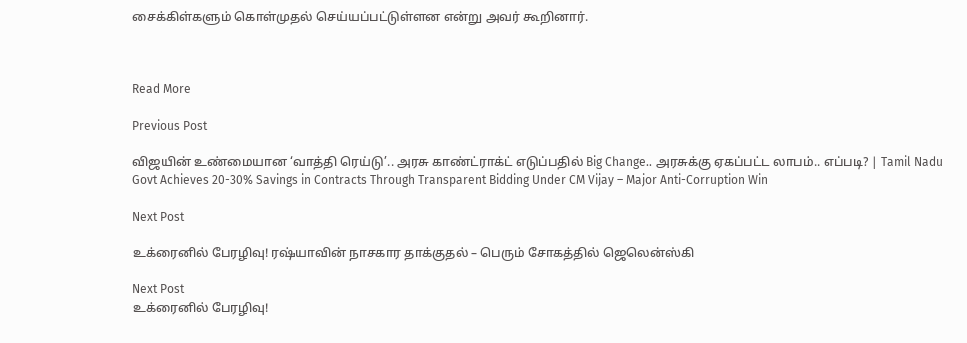சைக்கிள்களும் கொள்முதல் செய்யப்பட்டுள்ளன என்று அவர் கூறினார்.



Read More

Previous Post

விஜயின் உண்மையான ‘வாத்தி ரெய்டு’.. அரசு காண்ட்ராக்ட் எடுப்பதில் Big Change.. அரசுக்கு ஏகப்பட்ட லாபம்.. எப்படி? | Tamil Nadu Govt Achieves 20-30% Savings in Contracts Through Transparent Bidding Under CM Vijay – Major Anti-Corruption Win

Next Post

உக்ரைனில் பேரழிவு! ரஷ்யாவின் நாசகார தாக்குதல் – பெரும் சோகத்தில் ஜெலென்ஸ்கி

Next Post
உக்ரைனில் பேரழிவு!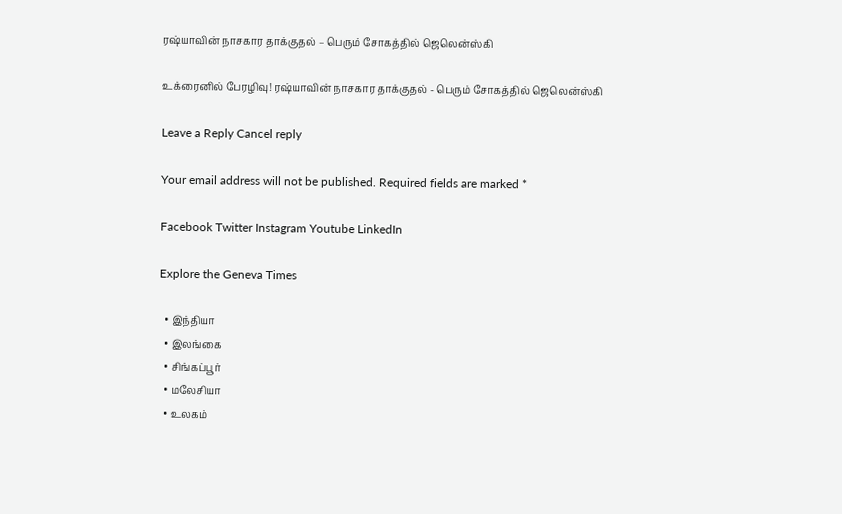ரஷ்யாவின் நாசகார தாக்குதல் – பெரும் சோகத்தில் ஜெலென்ஸ்கி

உக்ரைனில் பேரழிவு! ரஷ்யாவின் நாசகார தாக்குதல் - பெரும் சோகத்தில் ஜெலென்ஸ்கி

Leave a Reply Cancel reply

Your email address will not be published. Required fields are marked *

Facebook Twitter Instagram Youtube LinkedIn

Explore the Geneva Times

  • இந்தியா
  • இலங்கை
  • சிங்கப்பூர்
  • மலேசியா
  • உலகம்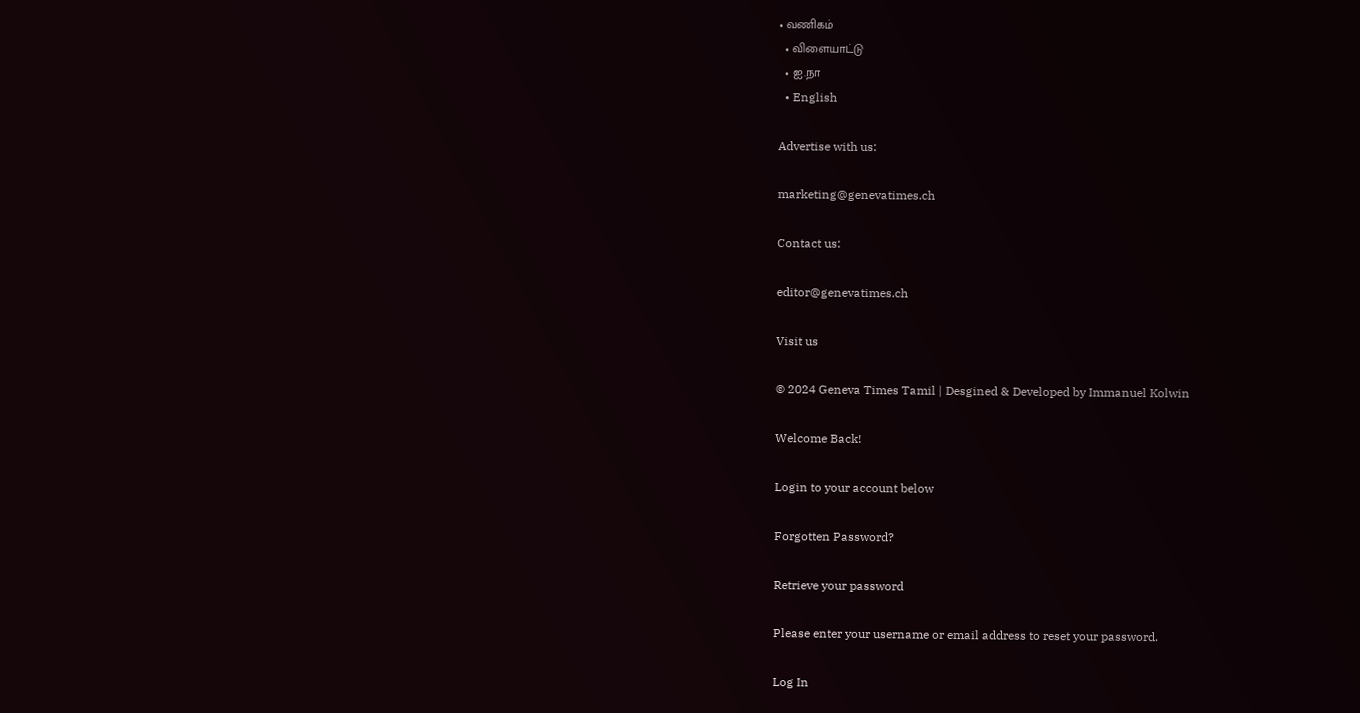• வணிகம்
  • விளையாட்டு
  • ஐ.நா
  • English

Advertise with us:

marketing@genevatimes.ch

Contact us:

editor@genevatimes.ch

Visit us

© 2024 Geneva Times Tamil | Desgined & Developed by Immanuel Kolwin

Welcome Back!

Login to your account below

Forgotten Password?

Retrieve your password

Please enter your username or email address to reset your password.

Log In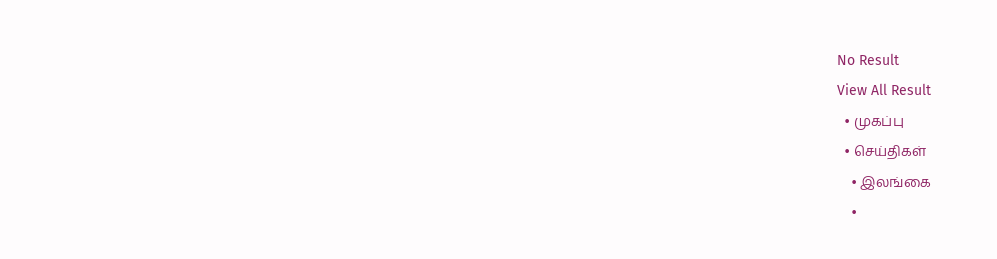No Result
View All Result
  • முகப்பு
  • செய்திகள்
    • இலங்கை
    •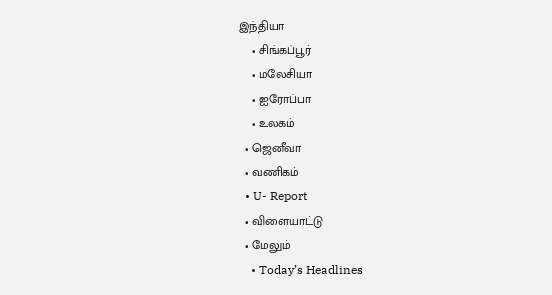இந்தியா
    • சிங்கப்பூர்
    • மலேசியா
    • ஐரோப்பா
    • உலகம்
  • ஜெனீவா
  • வணிகம்
  • U- Report
  • விளையாட்டு
  • மேலும்
    • Today’s Headlines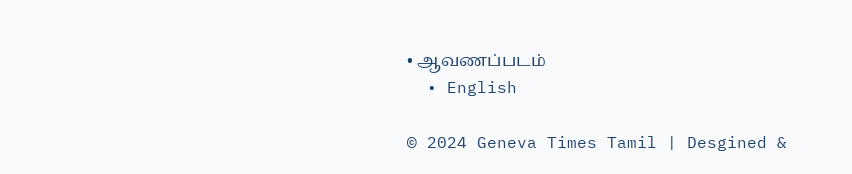• ஆவணப்படம்
  • English

© 2024 Geneva Times Tamil | Desgined &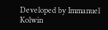Developed by Immanuel Kolwin